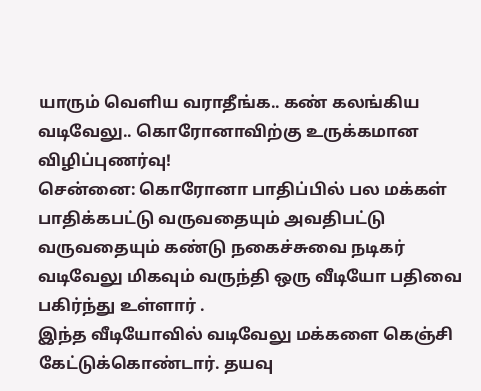யாரும் வெளிய வராதீங்க.. கண் கலங்கிய வடிவேலு.. கொரோனாவிற்கு உருக்கமான விழிப்புணர்வு!
சென்னை: கொரோனா பாதிப்பில் பல மக்கள் பாதிக்கபட்டு வருவதையும் அவதிபட்டு வருவதையும் கண்டு நகைச்சுவை நடிகர் வடிவேலு மிகவும் வருந்தி ஒரு வீடியோ பதிவை பகிர்ந்து உள்ளார் .
இந்த வீடியோவில் வடிவேலு மக்களை கெஞ்சி கேட்டுக்கொண்டார். தயவு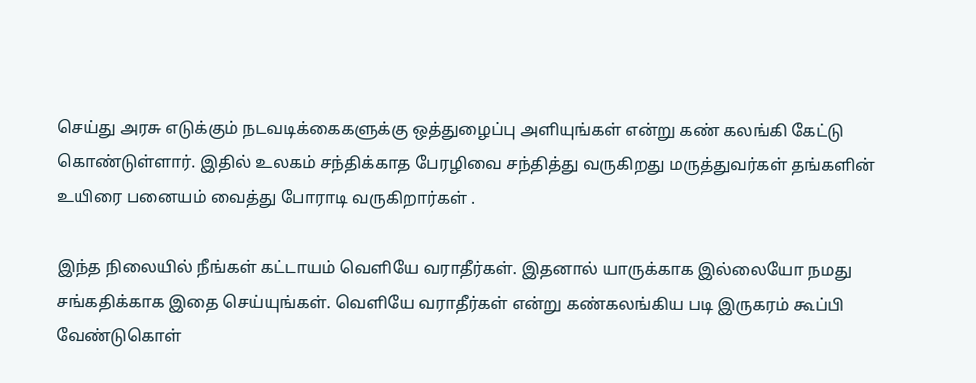செய்து அரசு எடுக்கும் நடவடிக்கைகளுக்கு ஒத்துழைப்பு அளியுங்கள் என்று கண் கலங்கி கேட்டு கொண்டுள்ளார். இதில் உலகம் சந்திக்காத பேரழிவை சந்தித்து வருகிறது மருத்துவர்கள் தங்களின் உயிரை பனையம் வைத்து போராடி வருகிறார்கள் .

இந்த நிலையில் நீங்கள் கட்டாயம் வெளியே வராதீர்கள். இதனால் யாருக்காக இல்லையோ நமது சங்கதிக்காக இதை செய்யுங்கள். வெளியே வராதீர்கள் என்று கண்கலங்கிய படி இருகரம் கூப்பி வேண்டுகொள்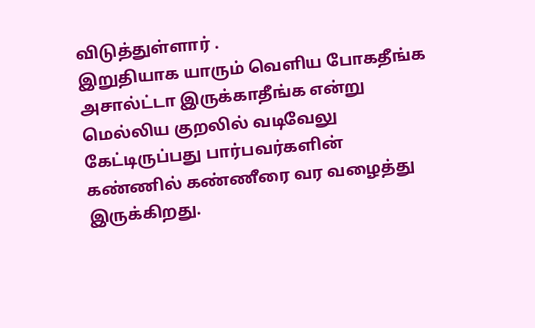விடுத்துள்ளார் .
இறுதியாக யாரும் வெளிய போகதீங்க அசால்ட்டா இருக்காதீங்க என்று மெல்லிய குறலில் வடிவேலு கேட்டிருப்பது பார்பவர்களின் கண்ணில் கண்ணீரை வர வழைத்து இருக்கிறது.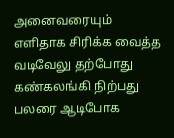அனைவரையும் எளிதாக சிரிக்க வைத்த வடிவேலு தற்போது கண்கலங்கி நிற்பது பலரை ஆடிபோக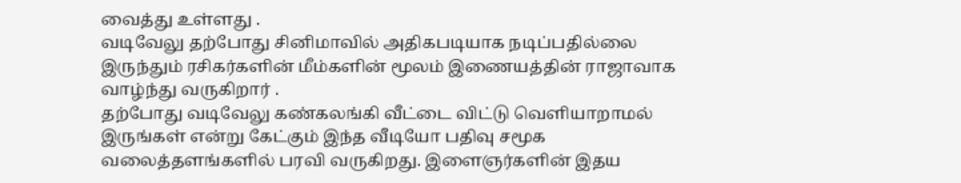வைத்து உள்ளது .
வடிவேலு தற்போது சினிமாவில் அதிகபடியாக நடிப்பதில்லை இருந்தும் ரசிகர்களின் மீம்களின் மூலம் இணையத்தின் ராஜாவாக வாழ்ந்து வருகிறார் .
தற்போது வடிவேலு கண்கலங்கி வீட்டை விட்டு வெளியாறாமல் இருங்கள் என்று கேட்கும் இந்த வீடியோ பதிவு சமூக வலைத்தளங்களில் பரவி வருகிறது. இளைஞர்களின் இதய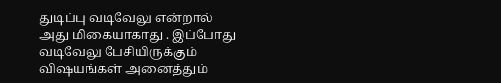துடிப்பு வடிவேலு என்றால் அது மிகையாகாது . இப்போது வடிவேலு பேசியிருக்கும் விஷயங்கள் அனைத்தும்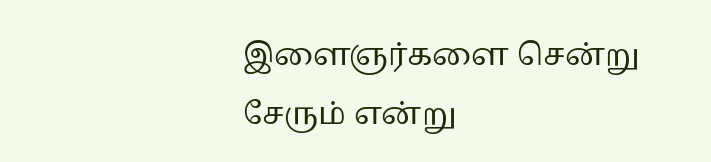இளைஞர்களை சென்று சேரும் என்று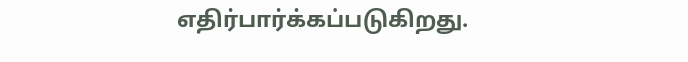எதிர்பார்க்கப்படுகிறது.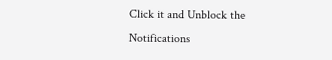Click it and Unblock the Notifications